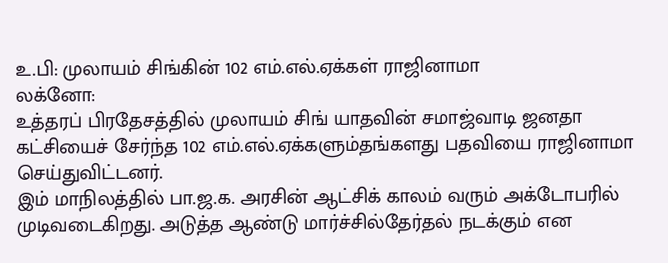உ.பி: முலாயம் சிங்கின் 102 எம்.எல்.ஏக்கள் ராஜினாமா
லக்னோ:
உத்தரப் பிரதேசத்தில் முலாயம் சிங் யாதவின் சமாஜ்வாடி ஜனதா கட்சியைச் சேர்ந்த 102 எம்.எல்.ஏக்களும்தங்களது பதவியை ராஜினாமா செய்துவிட்டனர்.
இம் மாநிலத்தில் பா.ஜ.க. அரசின் ஆட்சிக் காலம் வரும் அக்டோபரில் முடிவடைகிறது. அடுத்த ஆண்டு மார்ச்சில்தேர்தல் நடக்கும் என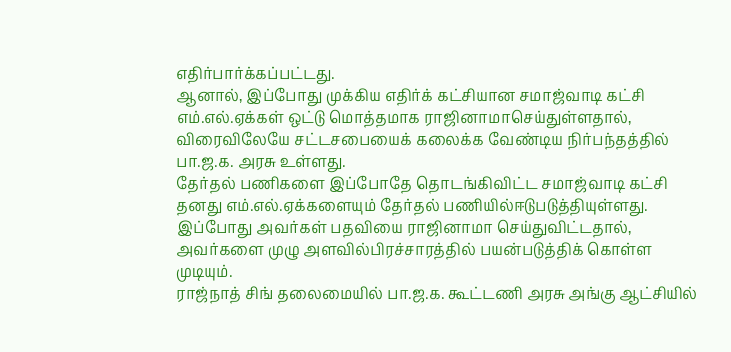எதிர்பார்க்கப்பட்டது.
ஆனால், இப்போது முக்கிய எதிர்க் கட்சியான சமாஜ்வாடி கட்சி எம்.எல்.ஏக்கள் ஒட்டு மொத்தமாக ராஜினாமாசெய்துள்ளதால், விரைவிலேயே சட்டசபையைக் கலைக்க வேண்டிய நிர்பந்தத்தில் பா.ஜ.க. அரசு உள்ளது.
தேர்தல் பணிகளை இப்போதே தொடங்கிவிட்ட சமாஜ்வாடி கட்சி தனது எம்.எல்.ஏக்களையும் தேர்தல் பணியில்ஈடுபடுத்தியுள்ளது. இப்போது அவர்கள் பதவியை ராஜினாமா செய்துவிட்டதால், அவர்களை முழு அளவில்பிரச்சாரத்தில் பயன்படுத்திக் கொள்ள முடியும்.
ராஜ்நாத் சிங் தலைமையில் பா.ஜ.க. கூட்டணி அரசு அங்கு ஆட்சியில்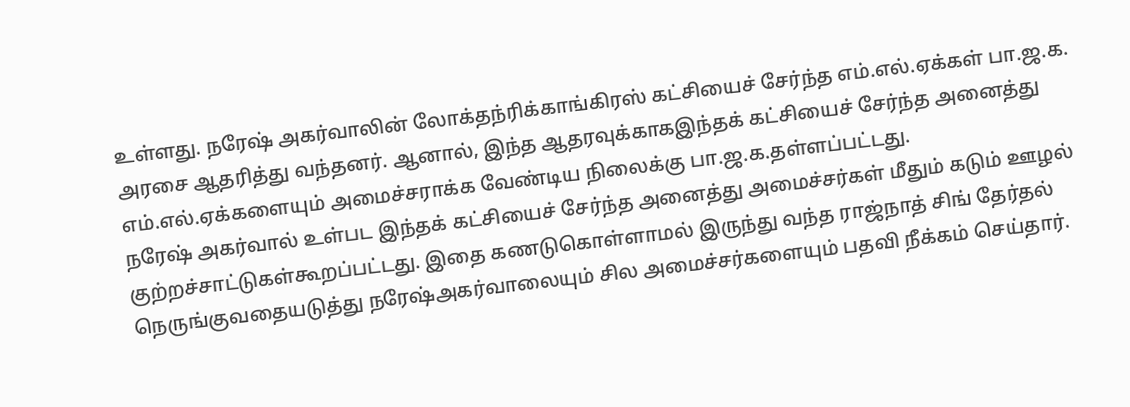உள்ளது. நரேஷ் அகர்வாலின் லோக்தந்ரிக்காங்கிரஸ் கட்சியைச் சேர்ந்த எம்.எல்.ஏக்கள் பா.ஜ.க. அரசை ஆதரித்து வந்தனர். ஆனால், இந்த ஆதரவுக்காகஇந்தக் கட்சியைச் சேர்ந்த அனைத்து எம்.எல்.ஏக்களையும் அமைச்சராக்க வேண்டிய நிலைக்கு பா.ஜ.க.தள்ளப்பட்டது.
நரேஷ் அகர்வால் உள்பட இந்தக் கட்சியைச் சேர்ந்த அனைத்து அமைச்சர்கள் மீதும் கடும் ஊழல் குற்றச்சாட்டுகள்கூறப்பட்டது. இதை கணடுகொள்ளாமல் இருந்து வந்த ராஜ்நாத் சிங் தேர்தல் நெருங்குவதையடுத்து நரேஷ்அகர்வாலையும் சில அமைச்சர்களையும் பதவி நீக்கம் செய்தார்.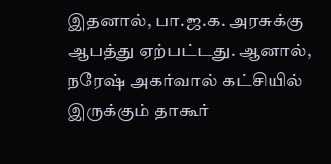இதனால், பா.ஜ.க. அரசுக்கு ஆபத்து ஏற்பட்டது. ஆனால், நரேஷ் அகர்வால் கட்சியில் இருக்கும் தாகூர்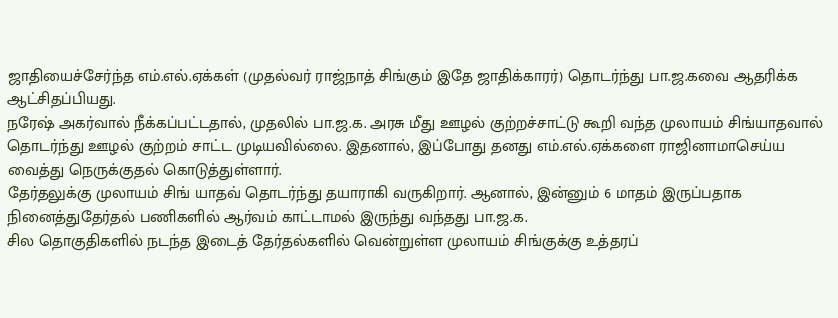ஜாதியைச்சேர்ந்த எம்.எல்.ஏக்கள் (முதல்வர் ராஜ்நாத் சிங்கும் இதே ஜாதிக்காரர்) தொடர்ந்து பா.ஜ.கவை ஆதரிக்க ஆட்சிதப்பியது.
நரேஷ் அகர்வால் நீக்கப்பட்டதால், முதலில் பா.ஜ.க. அரசு மீது ஊழல் குற்றச்சாட்டு கூறி வந்த முலாயம் சிங்யாதவால் தொடர்ந்து ஊழல் குற்றம் சாட்ட முடியவில்லை. இதனால், இப்போது தனது எம்.எல்.ஏக்களை ராஜினாமாசெய்ய வைத்து நெருக்குதல் கொடுத்துள்ளார்.
தேர்தலுக்கு முலாயம் சிங் யாதவ் தொடர்ந்து தயாராகி வருகிறார். ஆனால், இன்னும் 6 மாதம் இருப்பதாக நினைத்துதேர்தல் பணிகளில் ஆர்வம் காட்டாமல் இருந்து வந்தது பா.ஜ.க.
சில தொகுதிகளில் நடந்த இடைத் தேர்தல்களில் வென்றுள்ள முலாயம் சிங்குக்கு உத்தரப்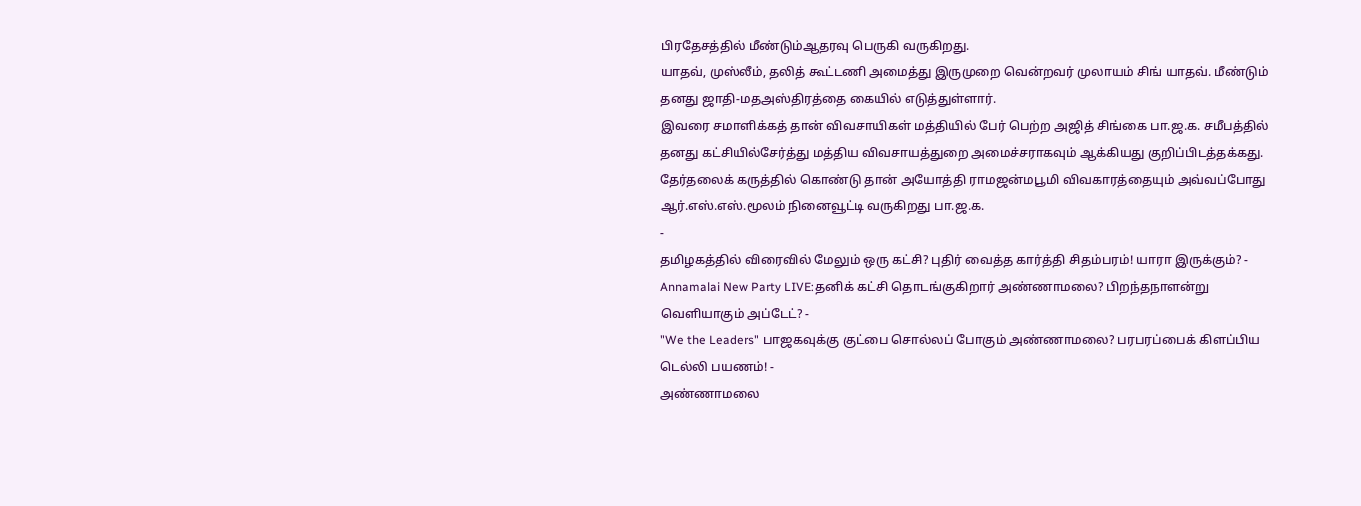பிரதேசத்தில் மீண்டும்ஆதரவு பெருகி வருகிறது.
யாதவ், முஸ்லீம், தலித் கூட்டணி அமைத்து இருமுறை வென்றவர் முலாயம் சிங் யாதவ். மீண்டும் தனது ஜாதி-மதஅஸ்திரத்தை கையில் எடுத்துள்ளார்.
இவரை சமாளிக்கத் தான் விவசாயிகள் மத்தியில் பேர் பெற்ற அஜித் சிங்கை பா.ஜ.க. சமீபத்தில் தனது கட்சியில்சேர்த்து மத்திய விவசாயத்துறை அமைச்சராகவும் ஆக்கியது குறிப்பிடத்தக்கது.
தேர்தலைக் கருத்தில் கொண்டு தான் அயோத்தி ராமஜன்மபூமி விவகாரத்தையும் அவ்வப்போது ஆர்.எஸ்.எஸ்.மூலம் நினைவூட்டி வருகிறது பா.ஜ.க.
-
தமிழகத்தில் விரைவில் மேலும் ஒரு கட்சி? புதிர் வைத்த கார்த்தி சிதம்பரம்! யாரா இருக்கும்? -
Annamalai New Party LIVE:தனிக் கட்சி தொடங்குகிறார் அண்ணாமலை? பிறந்தநாளன்று வெளியாகும் அப்டேட்? -
"We the Leaders" பாஜகவுக்கு குட்பை சொல்லப் போகும் அண்ணாமலை? பரபரப்பைக் கிளப்பிய டெல்லி பயணம்! -
அண்ணாமலை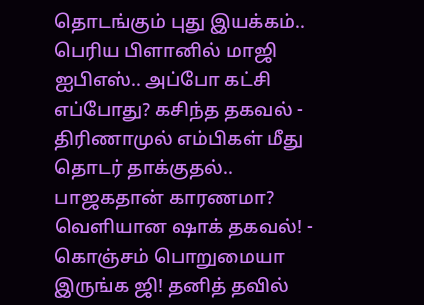தொடங்கும் புது இயக்கம்.. பெரிய பிளானில் மாஜி ஐபிஎஸ்.. அப்போ கட்சி எப்போது? கசிந்த தகவல் -
திரிணாமுல் எம்பிகள் மீது தொடர் தாக்குதல்.. பாஜகதான் காரணமா? வெளியான ஷாக் தகவல்! -
கொஞ்சம் பொறுமையா இருங்க ஜி! தனித் தவில்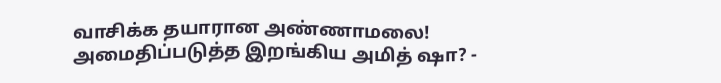வாசிக்க தயாரான அண்ணாமலை! அமைதிப்படுத்த இறங்கிய அமித் ஷா? -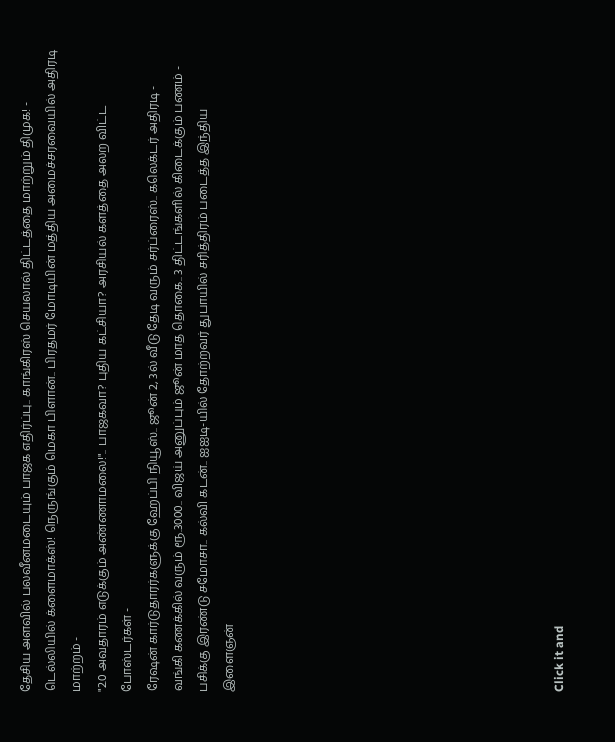தேசிய அளவில் பலவீனமடையும் பாஜக எதிர்ப்பு.. காங்கிரஸ் செயலால் திட்டத்தை மாற்றும் திமுக! -
டெல்லியில் க்ளைமாக்ஸ்! நெருங்கும் மெகா பிளான்.. பிரதமர் மோடியின் மத்திய அமைச்சரவையில் அதிரடி மாற்றம் -
"2.0 அவதாரம் எடுக்கும் அண்ணாமலை!".. பாஜகவா? புதிய கட்சியா? அரசியல் களத்தை அலற விட்ட போஸ்டர்கள் -
ரேஷன் கார்டுதாரர்களுக்கு ஹேப்பி நியூஸ்.. ஜூன் 2, 3ல் வீடு தேடி வரும் சர்ப்ரைஸ்.. கலெக்டர் அதிரடி -
வங்கி கணக்கில் வரும் ரூ.3000.. விஜய் அனுப்பும் ஜூன் மாத தொகை.. 3 திட்டங்களில் கிடைக்கும் பணம் -
பசிக்கு இரண்டு சமோசா.. கல்வி கடன்.. ஐஐடி-யில் தோற்றவர் துபாயில் சரித்திரம் படைத்த இந்திய இளைஞன்












Click it and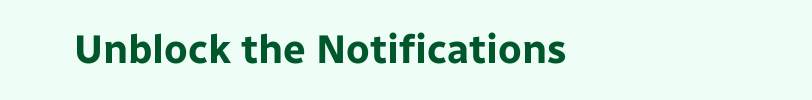Unblock the Notifications